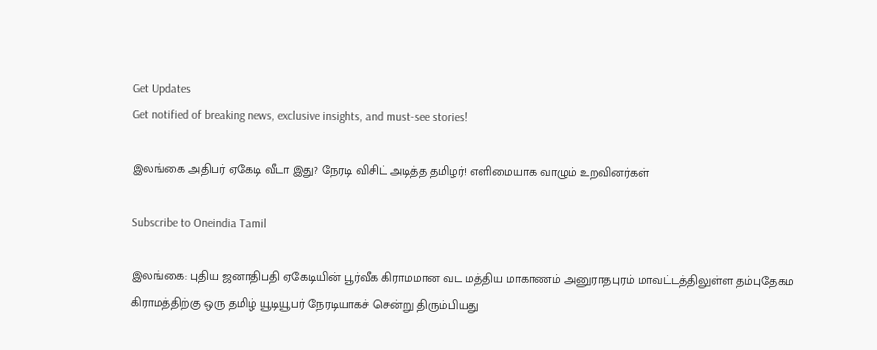Get Updates
Get notified of breaking news, exclusive insights, and must-see stories!

இலங்கை அதிபர் ஏகேடி வீடா இது? நேரடி விசிட் அடித்த தமிழர்! எளிமையாக வாழும் உறவினர்கள்

Subscribe to Oneindia Tamil

இலங்கை: புதிய ஜனாதிபதி ஏகேடியின் பூர்வீக கிராமமான வட மத்திய மாகாணம் அனுராதபுரம் மாவட்டத்திலுள்ள தம்புதேகம கிராமத்திற்கு ஒரு தமிழ் யூடியூபர் நேரடியாகச் சென்று திரும்பியது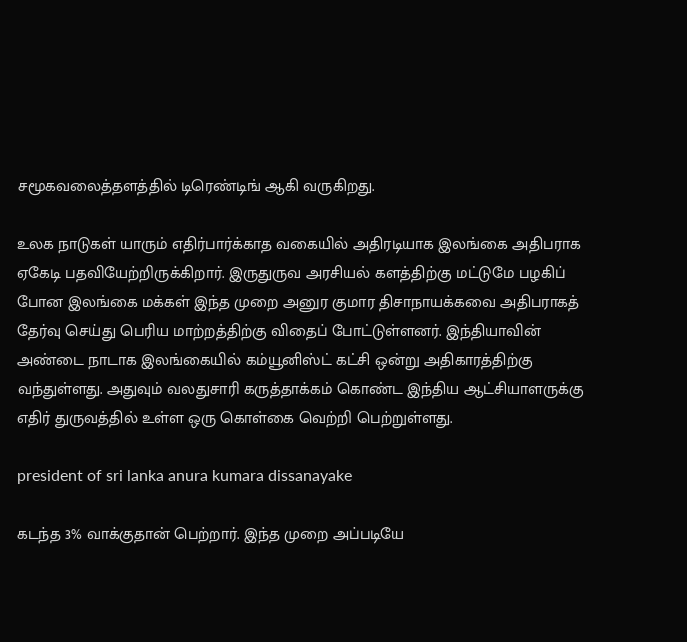சமூகவலைத்தளத்தில் டிரெண்டிங் ஆகி வருகிறது.

உலக நாடுகள் யாரும் எதிர்பார்க்காத வகையில் அதிரடியாக இலங்கை அதிபராக ஏகேடி பதவியேற்றிருக்கிறார். இருதுருவ அரசியல் களத்திற்கு மட்டுமே பழகிப் போன இலங்கை மக்கள் இந்த முறை அனுர குமார திசாநாயக்கவை அதிபராகத் தேர்வு செய்து பெரிய மாற்றத்திற்கு விதைப் போட்டுள்ளனர். இந்தியாவின் அண்டை நாடாக இலங்கையில் கம்யூனிஸ்ட் கட்சி ஒன்று அதிகாரத்திற்கு வந்துள்ளது. அதுவும் வலதுசாரி கருத்தாக்கம் கொண்ட இந்திய ஆட்சியாளருக்கு எதிர் துருவத்தில் உள்ள ஒரு கொள்கை வெற்றி பெற்றுள்ளது.

president of sri lanka anura kumara dissanayake

கடந்த 3% வாக்குதான் பெற்றார். இந்த முறை அப்படியே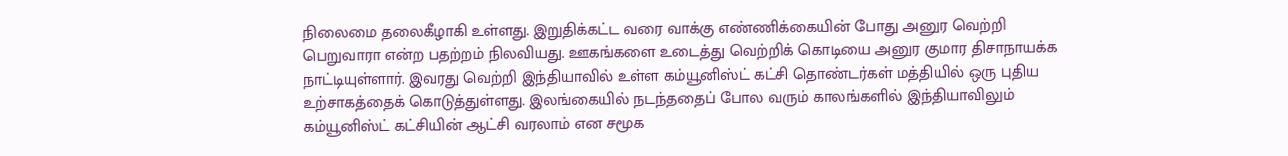நிலைமை தலைகீழாகி உள்ளது. இறுதிக்கட்ட வரை வாக்கு எண்ணிக்கையின் போது அனுர வெற்றி பெறுவாரா என்ற பதற்றம் நிலவியது. ஊகங்களை உடைத்து வெற்றிக் கொடியை அனுர குமார திசாநாயக்க நாட்டியுள்ளார். இவரது வெற்றி இந்தியாவில் உள்ள கம்யூனிஸ்ட் கட்சி தொண்டர்கள் மத்தியில் ஒரு புதிய உற்சாகத்தைக் கொடுத்துள்ளது. இலங்கையில் நடந்ததைப் போல வரும் காலங்களில் இந்தியாவிலும் கம்யூனிஸ்ட் கட்சியின் ஆட்சி வரலாம் என சமூக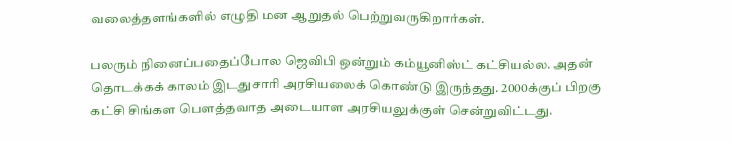வலைத்தளங்களில் எழுதி மன ஆறுதல் பெற்றுவருகிறார்கள்.

பலரும் நினைப்பதைப்போல ஜெவிபி ஒன்றும் கம்யூனிஸ்ட் கட்சியல்ல. அதன் தொடக்கக் காலம் இடதுசாரி அரசியலைக் கொண்டு இருந்தது. 2000க்குப் பிறகு கட்சி சிங்கள பெளத்தவாத அடையாள அரசியலுக்குள் சென்றுவிட்டது.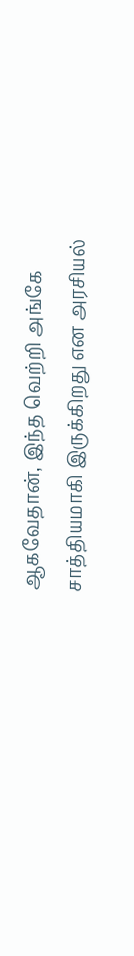ஆகவேதான், இந்த வெற்றி அங்கே சாத்தியமாகி இருக்கிறது என அரசியல்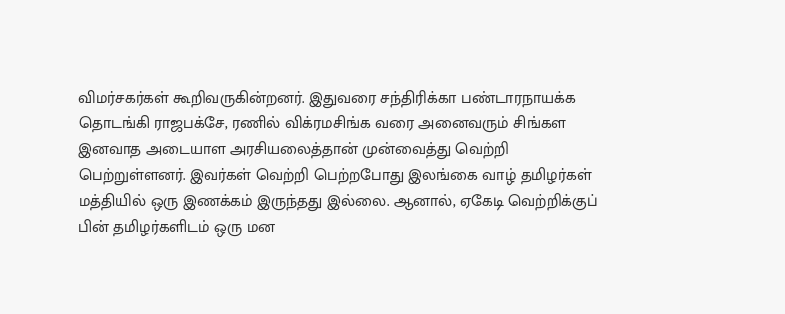விமர்சகர்கள் கூறிவருகின்றனர். இதுவரை சந்திரிக்கா பண்டாரநாயக்க தொடங்கி ராஜபக்சே, ரணில் விக்ரமசிங்க வரை அனைவரும் சிங்கள இனவாத அடையாள அரசியலைத்தான் முன்வைத்து வெற்றி பெற்றுள்ளனர். இவர்கள் வெற்றி பெற்றபோது இலங்கை வாழ் தமிழர்கள் மத்தியில் ஒரு இணக்கம் இருந்தது இல்லை. ஆனால், ஏகேடி வெற்றிக்குப் பின் தமிழர்களிடம் ஒரு மன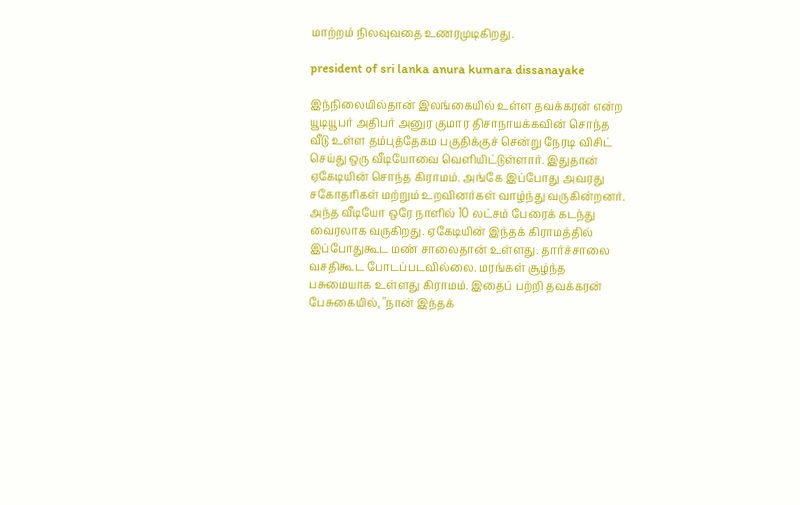மாற்றம் நிலவுவதை உணரமுடிகிறது.

president of sri lanka anura kumara dissanayake

இந்நிலையில்தான் இலங்கையில் உள்ள தவக்கரன் என்ற யூடியூபர் அதிபர் அனுர குமார திசாநாயக்கவின் சொந்த வீடு உள்ள தம்புத்தேகம பகுதிக்குச் சென்று நேரடி விசிட் செய்து ஒரு வீடியோவை வெளியிட்டுள்ளார். இதுதான் ஏகேடியின் சொந்த கிராமம். அங்கே இப்போது அவரது சகோதரிகள் மற்றும் உறவினர்கள் வாழ்ந்து வருகின்றனர். அந்த வீடியோ ஒரே நாளில் 10 லட்சம் பேரைக் கடந்து வைரலாக வருகிறது. ஏகேடியின் இந்தக் கிராமத்தில் இப்போதுகூட மண் சாலைதான் உள்ளது. தார்ச்சாலை வசதிகூட போடப்படவில்லை. மரங்கள் சூழ்ந்த பசுமையாக உள்ளது கிராமம். இதைப் பற்றி தவக்கரன் பேசுகையில், "நான் இந்தக்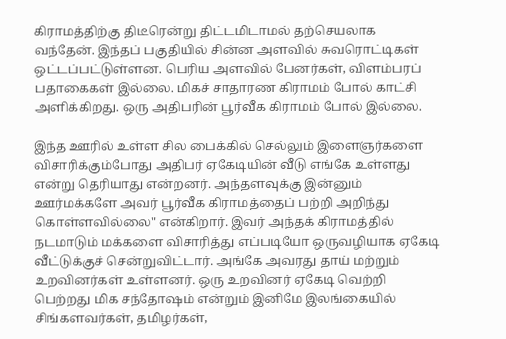கிராமத்திற்கு திடீரென்று திட்டமிடாமல் தற்செயலாக வந்தேன். இந்தப் பகுதியில் சின்ன அளவில் சுவரொட்டிகள் ஒட்டப்பட்டுள்ளன. பெரிய அளவில் பேனர்கள், விளம்பரப் பதாகைகள் இல்லை. மிகச் சாதாரண கிராமம் போல் காட்சி அளிக்கிறது. ஒரு அதிபரின் பூர்வீக கிராமம் போல் இல்லை.

இந்த ஊரில் உள்ள சில பைக்கில் செல்லும் இளைஞர்களை விசாரிக்கும்போது அதிபர் ஏகேடியின் வீடு எங்கே உள்ளது என்று தெரியாது என்றனர். அந்தளவுக்கு இன்னும் ஊர்மக்களே அவர் பூர்வீக கிராமத்தைப் பற்றி அறிந்து கொள்ளவில்லை" என்கிறார். இவர் அந்தக் கிராமத்தில் நடமாடும் மக்களை விசாரித்து எப்படியோ ஒருவழியாக ஏகேடி வீட்டுக்குச் சென்றுவிட்டார். அங்கே அவரது தாய் மற்றும் உறவினர்கள் உள்ளனர். ஒரு உறவினர் ஏகேடி வெற்றி பெற்றது மிக சந்தோஷம் என்றும் இனிமே இலங்கையில் சிங்களவர்கள், தமிழர்கள்,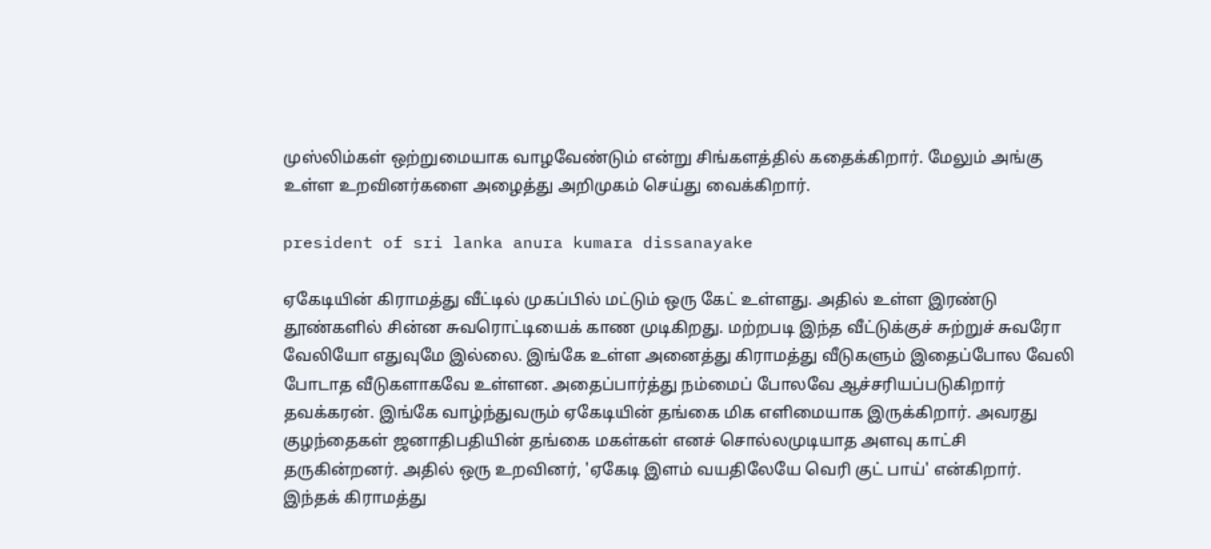முஸ்லிம்கள் ஒற்றுமையாக வாழவேண்டும் என்று சிங்களத்தில் கதைக்கிறார். மேலும் அங்கு உள்ள உறவினர்களை அழைத்து அறிமுகம் செய்து வைக்கிறார்.

president of sri lanka anura kumara dissanayake

ஏகேடியின் கிராமத்து வீட்டில் முகப்பில் மட்டும் ஒரு கேட் உள்ளது. அதில் உள்ள இரண்டு தூண்களில் சின்ன சுவரொட்டியைக் காண முடிகிறது. மற்றபடி இந்த வீட்டுக்குச் சுற்றுச் சுவரோ வேலியோ எதுவுமே இல்லை. இங்கே உள்ள அனைத்து கிராமத்து வீடுகளும் இதைப்போல வேலி போடாத வீடுகளாகவே உள்ளன. அதைப்பார்த்து நம்மைப் போலவே ஆச்சரியப்படுகிறார் தவக்கரன். இங்கே வாழ்ந்துவரும் ஏகேடியின் தங்கை மிக எளிமையாக இருக்கிறார். அவரது குழந்தைகள் ஜனாதிபதியின் தங்கை மகள்கள் எனச் சொல்லமுடியாத அளவு காட்சி தருகின்றனர். அதில் ஒரு உறவினர், 'ஏகேடி இளம் வயதிலேயே வெரி குட் பாய்' என்கிறார். இந்தக் கிராமத்து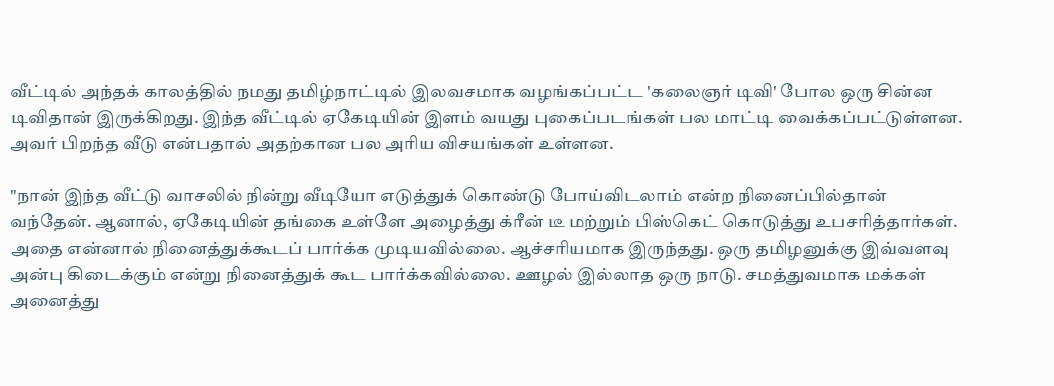வீட்டில் அந்தக் காலத்தில் நமது தமிழ்நாட்டில் இலவசமாக வழங்கப்பட்ட 'கலைஞர் டிவி' போல ஒரு சின்ன டிவிதான் இருக்கிறது. இந்த வீட்டில் ஏகேடியின் இளம் வயது புகைப்படங்கள் பல மாட்டி வைக்கப்பட்டுள்ளன. அவர் பிறந்த வீடு என்பதால் அதற்கான பல அரிய விசயங்கள் உள்ளன.

"நான் இந்த வீட்டு வாசலில் நின்று வீடியோ எடுத்துக் கொண்டு போய்விடலாம் என்ற நினைப்பில்தான் வந்தேன். ஆனால், ஏகேடியின் தங்கை உள்ளே அழைத்து க்ரீன் டீ மற்றும் பிஸ்கெட் கொடுத்து உபசரித்தார்கள். அதை என்னால் நினைத்துக்கூடப் பார்க்க முடியவில்லை. ஆச்சரியமாக இருந்தது. ஒரு தமிழனுக்கு இவ்வளவு அன்பு கிடைக்கும் என்று நினைத்துக் கூட பார்க்கவில்லை. ஊழல் இல்லாத ஒரு நாடு. சமத்துவமாக மக்கள் அனைத்து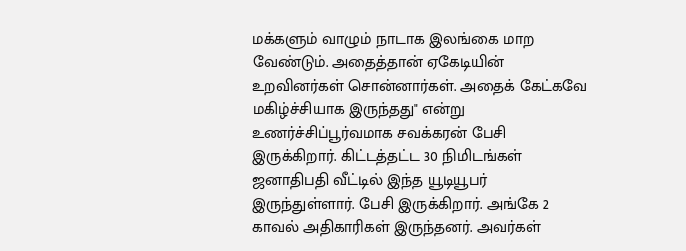மக்களும் வாழும் நாடாக இலங்கை மாற வேண்டும். அதைத்தான் ஏகேடியின் உறவினர்கள் சொன்னார்கள். அதைக் கேட்கவே மகிழ்ச்சியாக இருந்தது" என்று உணர்ச்சிப்பூர்வமாக சவக்கரன் பேசி இருக்கிறார். கிட்டத்தட்ட 30 நிமிடங்கள் ஜனாதிபதி வீட்டில் இந்த யூடியூபர் இருந்துள்ளார். பேசி இருக்கிறார். அங்கே 2 காவல் அதிகாரிகள் இருந்தனர். அவர்கள்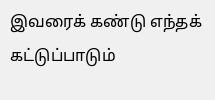இவரைக் கண்டு எந்தக் கட்டுப்பாடும்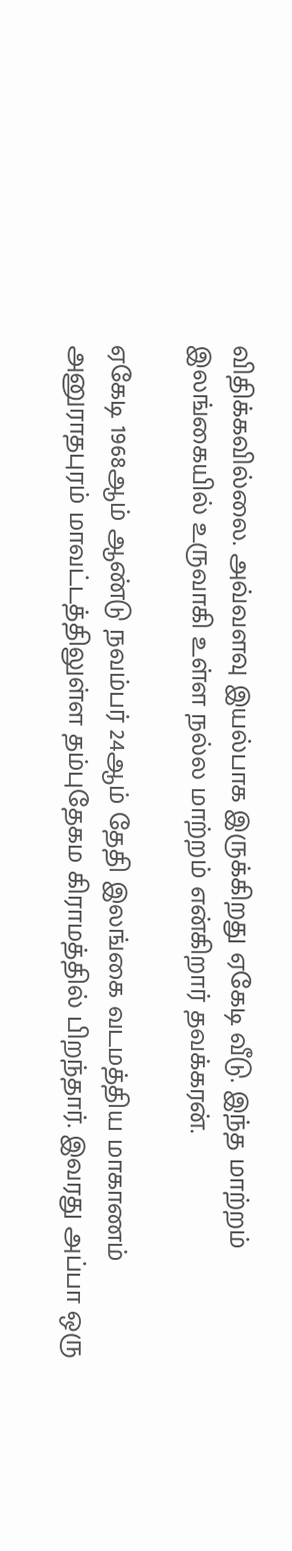விதிக்கவில்லை. அவ்வளவு இயல்பாக இருக்கிறது ஏகேடி வீடு. இந்த மாற்றம் இலங்கையில் உருவாகி உள்ள நல்ல மாற்றம் என்கிறார் தவக்கரன்.

ஏகேடி 1968ஆம் ஆண்டு நவம்பர் 24ஆம் தேதி இலங்கை வடமத்திய மாகாணம் அனுராதபுரம் மாவட்டத்திலுள்ள தம்புதேகம கிராமத்தில் பிறந்தார். இவரது அப்பா ஒரு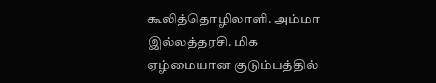கூலித்தொழிலாளி. அம்மா இல்லத்தரசி. மிக ஏழ்மையான குடும்பத்தில்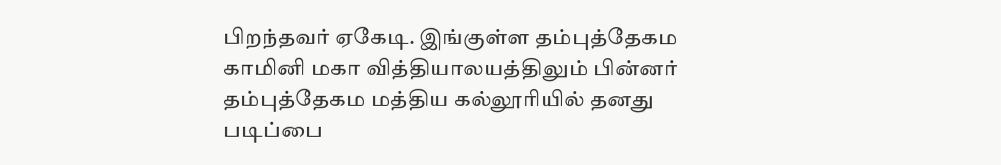பிறந்தவர் ஏகேடி. இங்குள்ள தம்புத்தேகம காமினி மகா வித்தியாலயத்திலும் பின்னர் தம்புத்தேகம மத்திய கல்லூரியில் தனது படிப்பை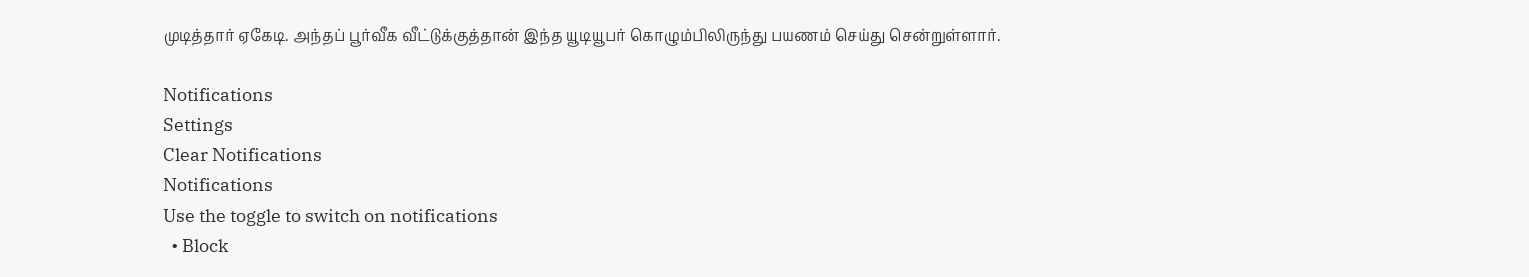முடித்தார் ஏகேடி. அந்தப் பூர்வீக வீட்டுக்குத்தான் இந்த யூடியூபர் கொழும்பிலிருந்து பயணம் செய்து சென்றுள்ளார்.

Notifications
Settings
Clear Notifications
Notifications
Use the toggle to switch on notifications
  • Block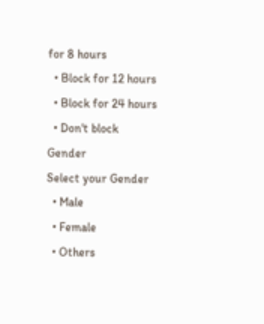for 8 hours
  • Block for 12 hours
  • Block for 24 hours
  • Don't block
Gender
Select your Gender
  • Male
  • Female
  • Others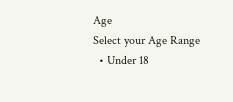Age
Select your Age Range
  • Under 18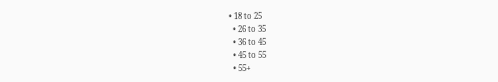• 18 to 25
  • 26 to 35
  • 36 to 45
  • 45 to 55
  • 55+